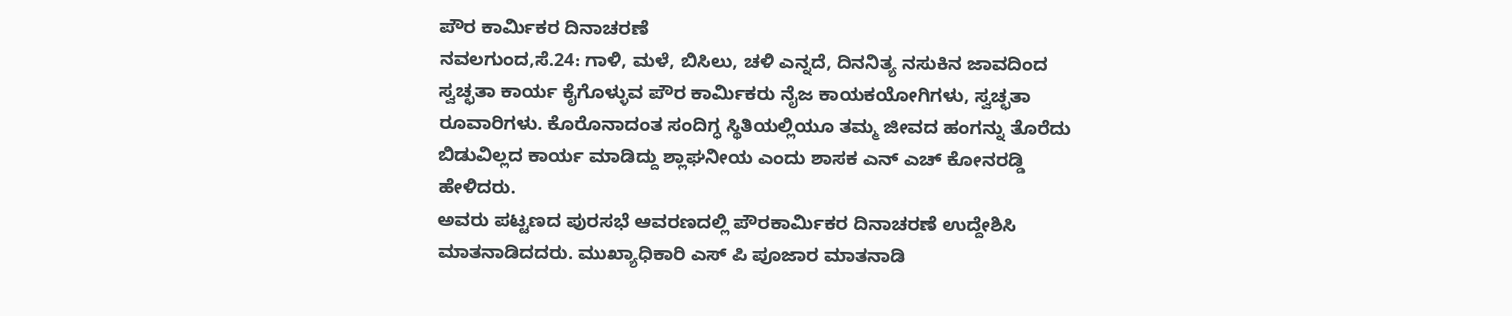ಪೌರ ಕಾರ್ಮಿಕರ ದಿನಾಚರಣೆ
ನವಲಗುಂದ,ಸೆ.24: ಗಾಳಿ, ಮಳೆ, ಬಿಸಿಲು, ಚಳಿ ಎನ್ನದೆ, ದಿನನಿತ್ಯ ನಸುಕಿನ ಜಾವದಿಂದ ಸ್ವಚ್ಛತಾ ಕಾರ್ಯ ಕೈಗೊಳ್ಳುವ ಪೌರ ಕಾರ್ಮಿಕರು ನೈಜ ಕಾಯಕಯೋಗಿಗಳು, ಸ್ವಚ್ಛತಾ ರೂವಾರಿಗಳು. ಕೊರೊನಾದಂತ ಸಂದಿಗ್ಧ ಸ್ಥಿತಿಯಲ್ಲಿಯೂ ತಮ್ಮ ಜೀವದ ಹಂಗನ್ನು ತೊರೆದು ಬಿಡುವಿಲ್ಲದ ಕಾರ್ಯ ಮಾಡಿದ್ದು ಶ್ಲಾಘನೀಯ ಎಂದು ಶಾಸಕ ಎನ್ ಎಚ್ ಕೋನರಡ್ಡಿ ಹೇಳಿದರು.
ಅವರು ಪಟ್ಟಣದ ಪುರಸಭೆ ಆವರಣದಲ್ಲಿ ಪೌರಕಾರ್ಮಿಕರ ದಿನಾಚರಣೆ ಉದ್ದೇಶಿಸಿ ಮಾತನಾಡಿದದರು. ಮುಖ್ಯಾಧಿಕಾರಿ ಎಸ್ ಪಿ ಪೂಜಾರ ಮಾತನಾಡಿ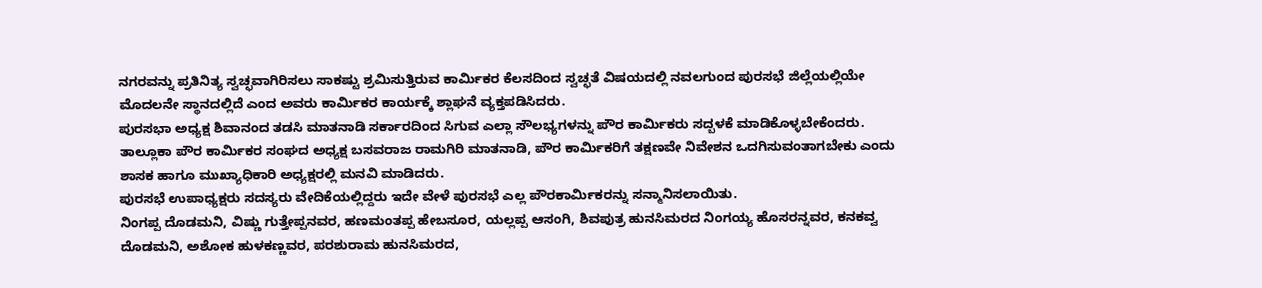ನಗರವನ್ನು ಪ್ರತಿನಿತ್ಯ ಸ್ವಚ್ಛವಾಗಿರಿಸಲು ಸಾಕಷ್ಟು ಶ್ರಮಿಸುತ್ತಿರುವ ಕಾರ್ಮಿಕರ ಕೆಲಸದಿಂದ ಸ್ವಚ್ಛತೆ ವಿಷಯದಲ್ಲಿ ನವಲಗುಂದ ಪುರಸಭೆ ಜಿಲ್ಲೆಯಲ್ಲಿಯೇ ಮೊದಲನೇ ಸ್ಥಾನದಲ್ಲಿದೆ ಎಂದ ಅವರು ಕಾರ್ಮಿಕರ ಕಾರ್ಯಕ್ಕೆ ಶ್ಲಾಘನೆ ವ್ಯಕ್ತಪಡಿಸಿದರು.
ಪುರಸಭಾ ಅಧ್ಯಕ್ಷ ಶಿವಾನಂದ ತಡಸಿ ಮಾತನಾಡಿ ಸರ್ಕಾರದಿಂದ ಸಿಗುವ ಎಲ್ಲಾ ಸೌಲಭ್ಯಗಳನ್ನು ಪೌರ ಕಾರ್ಮಿಕರು ಸದ್ಬಳಕೆ ಮಾಡಿಕೊಳ್ಳಬೇಕೆಂದರು.
ತಾಲ್ಲೂಕಾ ಪೌರ ಕಾರ್ಮಿಕರ ಸಂಘದ ಅಧ್ಯಕ್ಷ ಬಸವರಾಜ ರಾಮಗಿರಿ ಮಾತನಾಡಿ, ಪೌರ ಕಾರ್ಮಿಕರಿಗೆ ತಕ್ಷಣವೇ ನಿವೇಶನ ಒದಗಿಸುವಂತಾಗಬೇಕು ಎಂದು ಶಾಸಕ ಹಾಗೂ ಮುಖ್ಯಾಧಿಕಾರಿ ಅಧ್ಯಕ್ಷರಲ್ಲಿ ಮನವಿ ಮಾಡಿದರು.
ಪುರಸಭೆ ಉಪಾಧ್ಯಕ್ಷರು ಸದಸ್ಯರು ವೇದಿಕೆಯಲ್ಲಿದ್ದರು ಇದೇ ವೇಳೆ ಪುರಸಭೆ ಎಲ್ಲ ಪೌರಕಾರ್ಮಿಕರನ್ನು ಸನ್ಮಾನಿಸಲಾಯಿತು.
ನಿಂಗಪ್ಪ ದೊಡಮನಿ, ವಿಷ್ಣು ಗುತ್ತೇಪ್ಪನವರ, ಹಣಮಂತಪ್ಪ ಹೇಬಸೂರ, ಯಲ್ಲಪ್ಪ ಆಸಂಗಿ, ಶಿವಪುತ್ರ ಹುನಸಿಮರದ ನಿಂಗಯ್ಯ ಹೊಸರನ್ನವರ, ಕನಕವ್ವ ದೊಡಮನಿ, ಅಶೋಕ ಹುಳಕಣ್ಣವರ, ಪರಶುರಾಮ ಹುನಸಿಮರದ,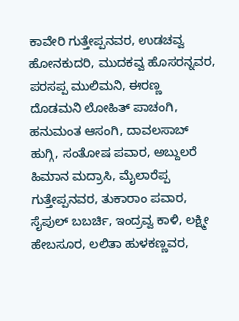ಕಾವೇರಿ ಗುತ್ತೇಪ್ಪನವರ, ಉಡಚವ್ವ ಹೋನಕುದರಿ, ಮುದಕವ್ವ ಹೊಸರನ್ನವರ, ಪರಸಪ್ಪ ಮುಲಿಮನಿ, ಈರಣ್ಣ ದೊಡಮನಿ ಲೋಹಿತ್ ಪಾಚಂಗಿ, ಹನುಮಂತ ಆಸಂಗಿ, ದಾವಲಸಾಬ್ ಹುಗ್ಗಿ, ಸಂತೋಷ ಪವಾರ, ಅಬ್ದುಲರೆ ಹಿಮಾನ ಮದ್ರಾಸಿ, ಮೈಲಾರೆಪ್ಪ ಗುತ್ತೇಪ್ಪನವರ, ತುಕಾರಾಂ ಪವಾರ, ಸೈಪುಲ್ ಬಬರ್ಚಿ, ಇಂದ್ರವ್ವ ಕಾಳಿ, ಲಕ್ಷ್ಮೀ ಹೇಬಸೂರ, ಲಲಿತಾ ಹುಳಕಣ್ಣವರ,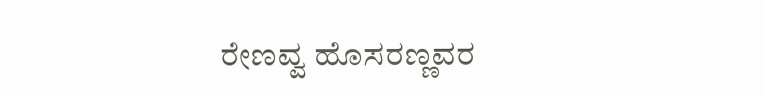ರೇಣವ್ವ ಹೊಸರಣ್ಣವರ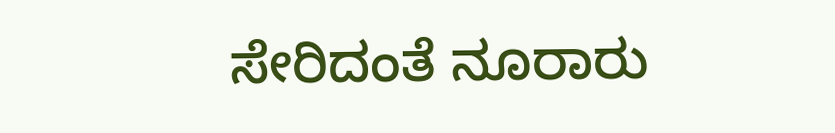ಸೇರಿದಂತೆ ನೂರಾರು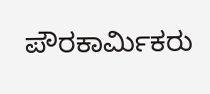ಪೌರಕಾರ್ಮಿಕರು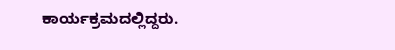ಕಾರ್ಯಕ್ರಮದಲ್ಲಿದ್ದರು.